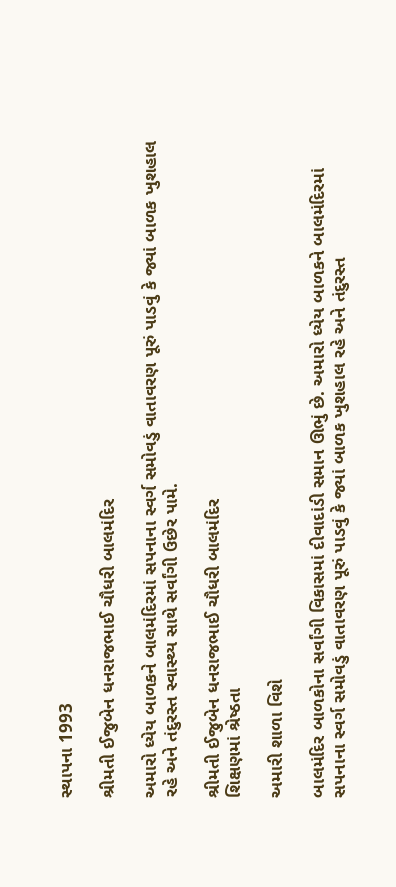સ્થાપના 1993

શ્રીમતી ઈજુબેન ધનરાજભાઈ ચૌધરી બાલમંદિર

અમારો ધ્યેય બાળકને બાલમંદિરમાં સપનાના સ્વર્ગ સમોવડું વાતાવરણ પૂરું પાડવું કે જ્યાં બાળક ખુશહાલ રહે અને તંદુરસ્ત સ્વાસ્થ્ય સાથે સર્વાંગી ઉછેર પામે.

શ્રીમતી ઈજુબેન ધનરાજભાઈ ચૌધરી બાલમંદિર
શિક્ષણમાં શ્રેષ્ઠતા

અમારી શાળા વિશે

બાલમંદિર બાળકોના સર્વાંગી વિકાસમાં દીવાદાંડી સમાન ઊભું છે. અમારો ધ્યેય બાળકને બાલમંદિરમાં સપનાના સ્વર્ગ સમોવડું વાતાવરણ પૂરું પાડવું કે જ્યાં બાળક ખુશહાલ રહે અને તંદુરસ્ત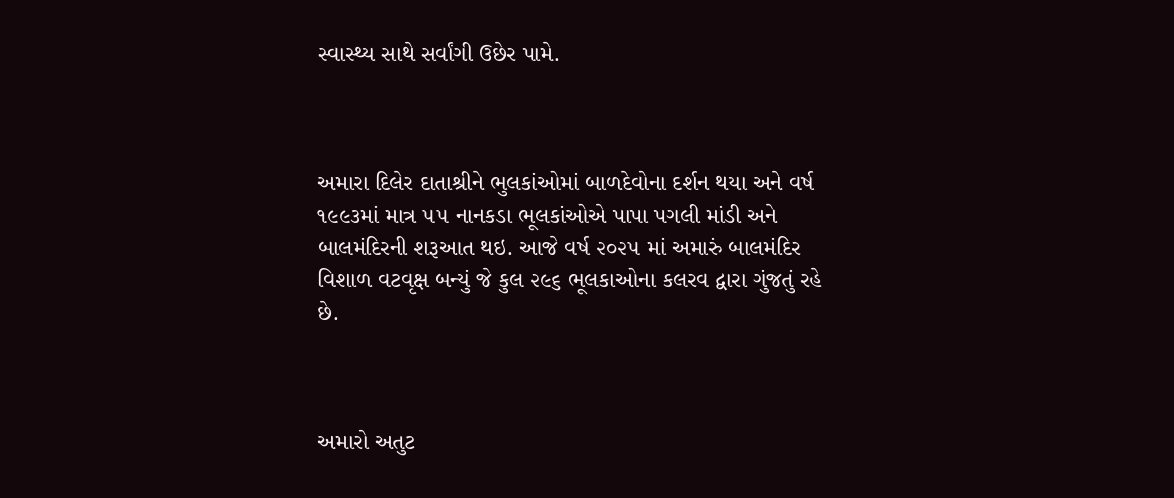સ્વાસ્થ્ય સાથે સર્વાંગી ઉછેર પામે.



અમારા દિલેર દાતાશ્રીને ભુલકાંઓમાં બાળદેવોના દર્શન થયા અને વર્ષ ૧૯૯૩માં માત્ર ૫૫ નાનકડા ભૂલકાંઓએ પાપા પગલી માંડી અને બાલમંદિરની શરૂઆત થઇ. આજે વર્ષ ૨૦૨૫ માં અમારું બાલમંદિર વિશાળ વટવૃક્ષ બન્યું જે કુલ ૨૯૬ ભૂલકાઓના કલરવ દ્વારા ગુંજતું રહે છે.



અમારો અતુટ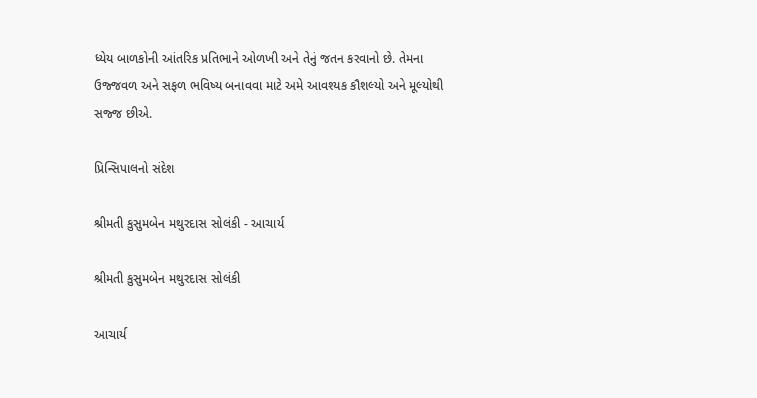ધ્યેય બાળકોની આંતરિક પ્રતિભાને ઓળખી અને તેનું જતન કરવાનો છે. તેમના ઉજ્જવળ અને સફળ ભવિષ્ય બનાવવા માટે અમે આવશ્યક કૌશલ્યો અને મૂલ્યોથી સજ્જ છીએ.

પ્રિન્સિપાલનો સંદેશ

શ્રીમતી કુસુમબેન મથુરદાસ સોલંકી - આચાર્ય

શ્રીમતી કુસુમબેન મથુરદાસ સોલંકી

આચાર્ય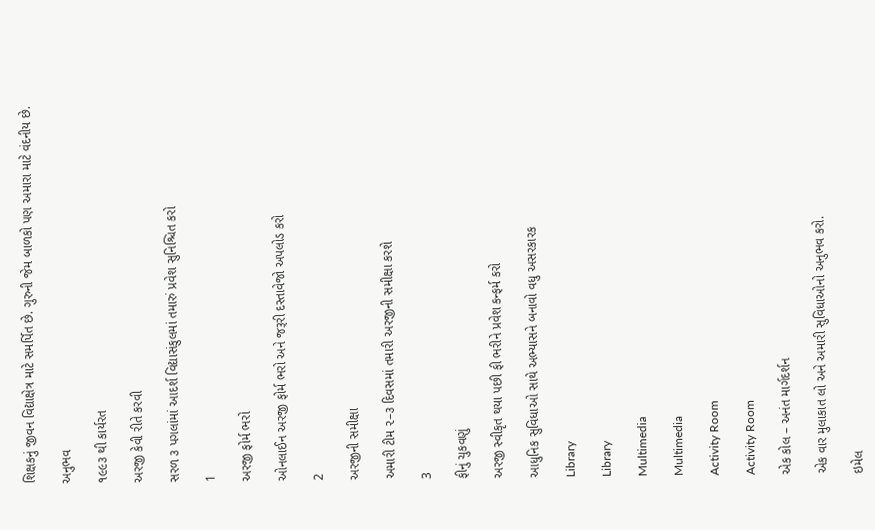શિક્ષકનું જીવન વિદ્યાક્ષેત્ર માટે સમર્પિત છે. ગુરુની જેમ બાળકો પણ અમારા માટે વંદનીય છે.

અનુભવ

૧૯૯૩ થી કાર્યરત

અરજી કેવી રીતે કરવી

સરળ ૩ પગલાંમાં આદર્શ વિદ્યાસંકુલમાં તમારું પ્રવેશ સુનિશ્ચિત કરો

1

અરજી ફોર્મ ભરો

ઓનલાઈન અરજી ફોર્મ ભરો અને જરૂરી દસ્તાવેજો અપલોડ કરો

2

અરજીની સમીક્ષા

અમારી ટીમ ૨–૩ દિવસમાં તમારી અરજીની સમીક્ષા કરશે

3

ફીનું ચુકવણું

અરજી સ્વીકૃત થયા પછી ફી ભરીને પ્રવેશ કન્ફર્મ કરો

આધુનિક સુવિધાઓ સાથે અભ્યાસને બનાવો વધુ અસરકારક

Library

Library

Multimedia

Multimedia

Activity Room

Activity Room

એક કોલ – અનંત માર્ગદર્શન

એક વાર મુલાકાત લો અને અમારી સુવિધાઓનો અનુભવ કરો.

ઇમેલ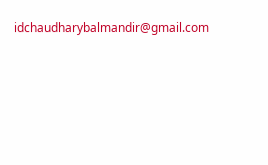idchaudharybalmandir@gmail.com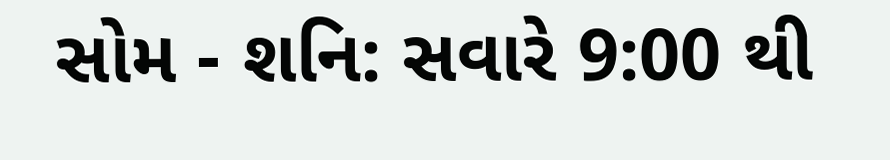સોમ - શનિ: સવારે 9:00 થી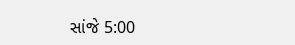સાંજે 5:00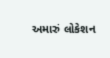અમારું લોકેશન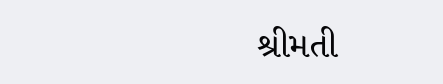શ્રીમતી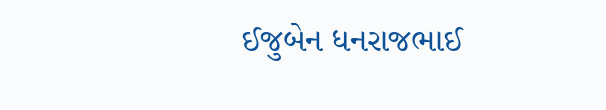ઈજુબેન ધનરાજભાઈ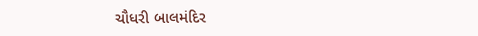ચૌધરી બાલમંદિર